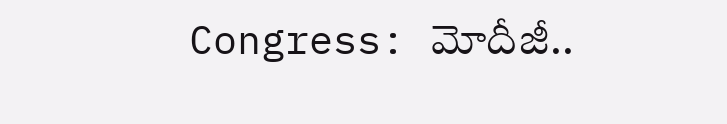Congress: మోదీజీ..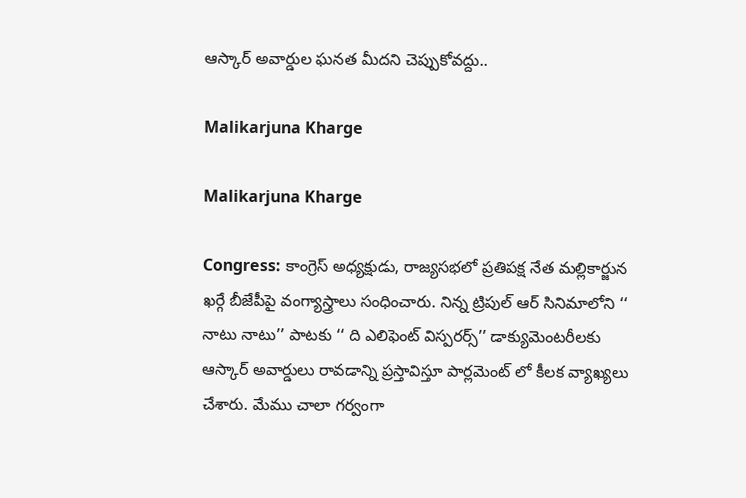ఆస్కార్ అవార్డుల ఘనత మీదని చెప్పుకోవద్దు..

Malikarjuna Kharge

Malikarjuna Kharge

Congress: కాంగ్రెస్ అధ్యక్షుడు, రాజ్యసభలో ప్రతిపక్ష నేత మల్లికార్జున ఖర్గే బీజేపీపై వంగ్యాస్త్రాలు సంధించారు. నిన్న ట్రిపుల్ ఆర్ సినిమాలోని ‘‘ నాటు నాటు’’ పాటకు ‘‘ ది ఎలిఫెంట్ విస్పరర్స్’’ డాక్యుమెంటరీలకు ఆస్కార్ అవార్డులు రావడాన్ని ప్రస్తావిస్తూ పార్లమెంట్ లో కీలక వ్యాఖ్యలు చేశారు. మేము చాలా గర్వంగా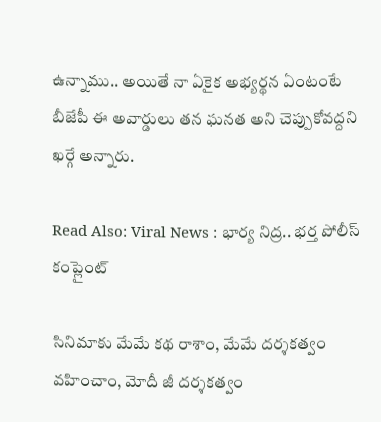ఉన్నాము.. అయితే నా ఏకైక అభ్యర్థన ఏంటంటే బీజేపీ ఈ అవార్డులు తన ఘనత అని చెప్పుకోవద్దని ఖర్గే అన్నారు.

Read Also: Viral News : భార్య నిద్ర.. భర్త పోలీస్ కంప్లైంట్

సినిమాకు మేమే కథ రాశాం, మేమే దర్శకత్వం వహించాం, మోదీ జీ దర్శకత్వం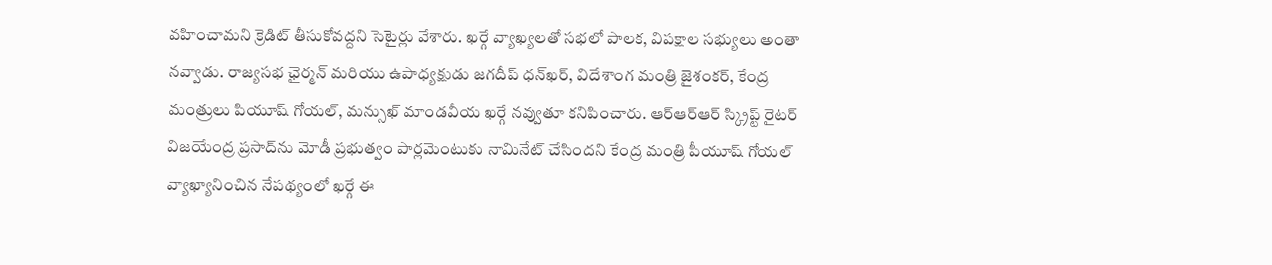వహించామని క్రెడిట్ తీసుకోవద్దని సెటైర్లు వేశారు. ఖర్గే వ్యాఖ్యలతో సభలో పాలక, విపక్షాల సభ్యులు అంతా నవ్వాడు. రాజ్యసభ ఛైర్మన్ మరియు ఉపాధ్యక్షుడు జగదీప్ ధన్‌ఖర్, విదేశాంగ మంత్రి జైశంకర్, కేంద్ర మంత్రులు పియూష్ గోయల్, మన్సుఖ్ మాండవీయ ఖర్గే నవ్వుతూ కనిపించారు. ఆర్‌ఆర్‌ఆర్ స్క్రిప్ట్ రైటర్ విజయేంద్ర ప్రసాద్‌ను మోడీ ప్రభుత్వం పార్లమెంటుకు నామినేట్ చేసిందని కేంద్ర మంత్రి పీయూష్ గోయల్ వ్యాఖ్యానించిన నేపథ్యంలో ఖర్గే ఈ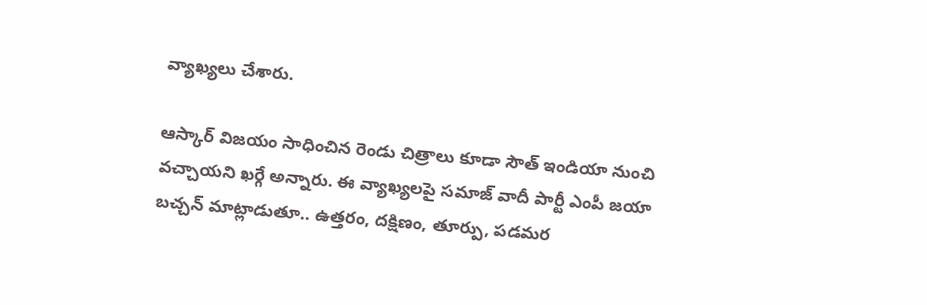వ్యాఖ్యలు చేశారు.

ఆస్కార్ విజయం సాధించిన రెండు చిత్రాలు కూడా సౌత్ ఇండియా నుంచి వచ్చాయని ఖర్గే అన్నారు. ఈ వ్యాఖ్యలపై సమాజ్ వాదీ పార్టీ ఎంపీ జయా బచ్చన్ మాట్లాడుతూ.. ఉత్తరం, దక్షిణం, తూర్పు, పడమర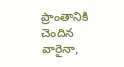ప్రాంతానికి చెందిన వారైనా,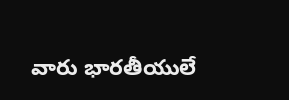వారు భారతీయులే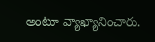అంటూ వ్యాఖ్యానించారు.